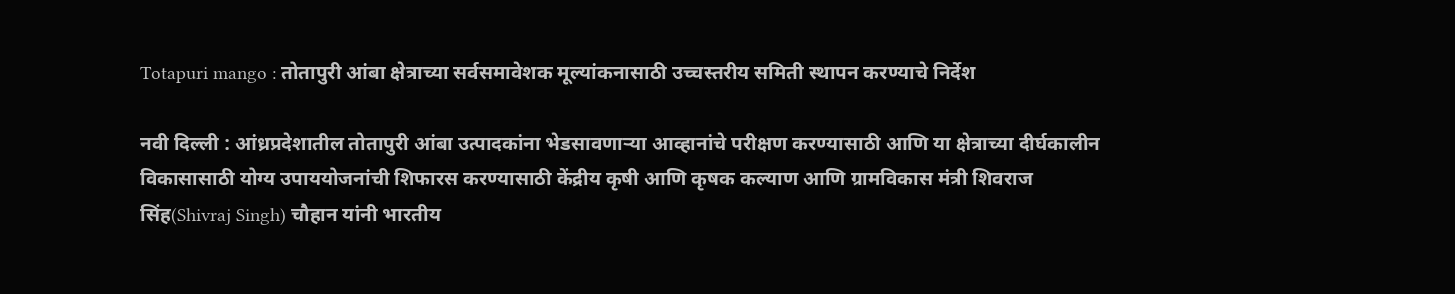Totapuri mango : तोतापुरी आंबा क्षेत्राच्या सर्वसमावेशक मूल्यांकनासाठी उच्चस्तरीय समिती स्थापन करण्याचे निर्देश

नवी दिल्ली : आंध्रप्रदेशातील तोतापुरी आंबा उत्पादकांना भेडसावणाऱ्या आव्हानांचे परीक्षण करण्यासाठी आणि या क्षेत्राच्या दीर्घकालीन विकासासाठी योग्य उपाययोजनांची शिफारस करण्यासाठी केंद्रीय कृषी आणि कृषक कल्याण आणि ग्रामविकास मंत्री शिवराज सिंह(Shivraj Singh) चौहान यांनी भारतीय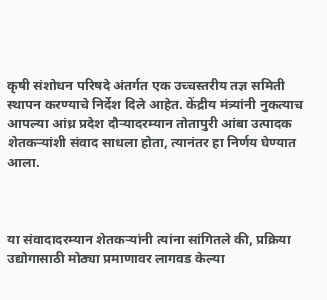कृषी संशोधन परिषदे अंतर्गत एक उच्चस्तरीय तज्ञ समिती स्थापन करण्याचे निर्देश दिले आहेत. केंद्रीय मंत्र्यांनी नुकत्याच आपल्या आंध्र प्रदेश दौऱ्यादरम्यान तोतापुरी आंबा उत्पादक शेतकऱ्यांशी संवाद साधला होता, त्यानंतर हा निर्णय घेण्यात आला.



या संवादादरम्यान शेतकऱ्यांनी त्यांना सांगितले की, प्रक्रिया उद्योगासाठी मोठ्या प्रमाणावर लागवड केल्या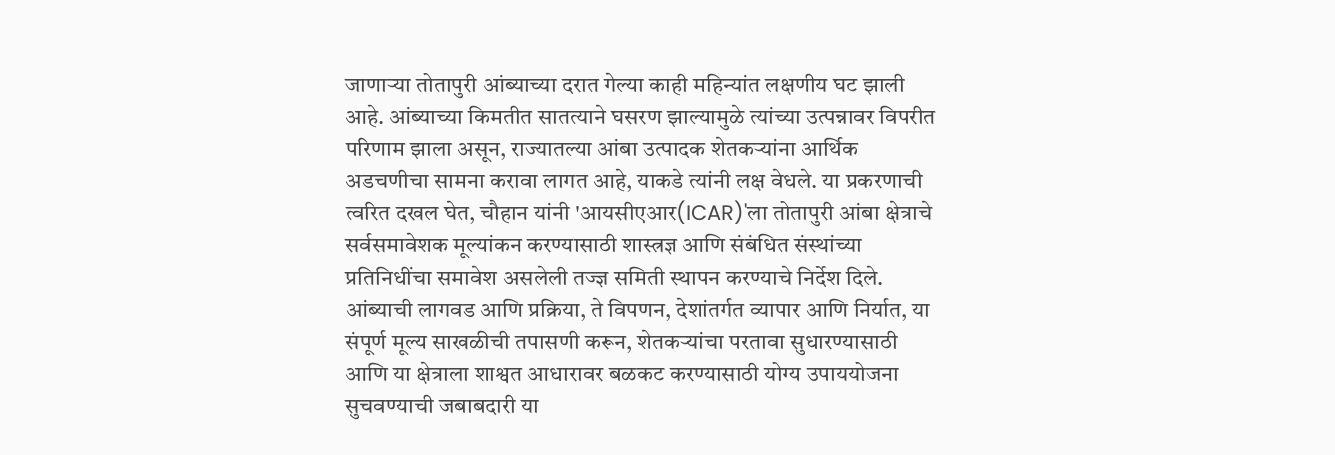जाणाऱ्या तोतापुरी आंब्याच्या दरात गेल्या काही महिन्यांत लक्षणीय घट झाली आहे. आंब्याच्या किमतीत सातत्याने घसरण झाल्यामुळे त्यांच्या उत्पन्नावर विपरीत परिणाम झाला असून, राज्यातल्या आंबा उत्पादक शेतकऱ्यांना आर्थिक अडचणीचा सामना करावा लागत आहे, याकडे त्यांनी लक्ष वेधले. या प्रकरणाची त्वरित दखल घेत, चौहान यांनी 'आयसीएआर(ICAR)'ला तोतापुरी आंबा क्षेत्राचे सर्वसमावेशक मूल्यांकन करण्यासाठी शास्त्रज्ञ आणि संबंधित संस्थांच्या प्रतिनिधींचा समावेश असलेली तज्ज्ञ समिती स्थापन करण्याचे निर्देश दिले. आंब्याची लागवड आणि प्रक्रिया, ते विपणन, देशांतर्गत व्यापार आणि निर्यात, या संपूर्ण मूल्य साखळीची तपासणी करून, शेतकऱ्यांचा परतावा सुधारण्यासाठी आणि या क्षेत्राला शाश्वत आधारावर बळकट करण्यासाठी योग्य उपाययोजना सुचवण्याची जबाबदारी या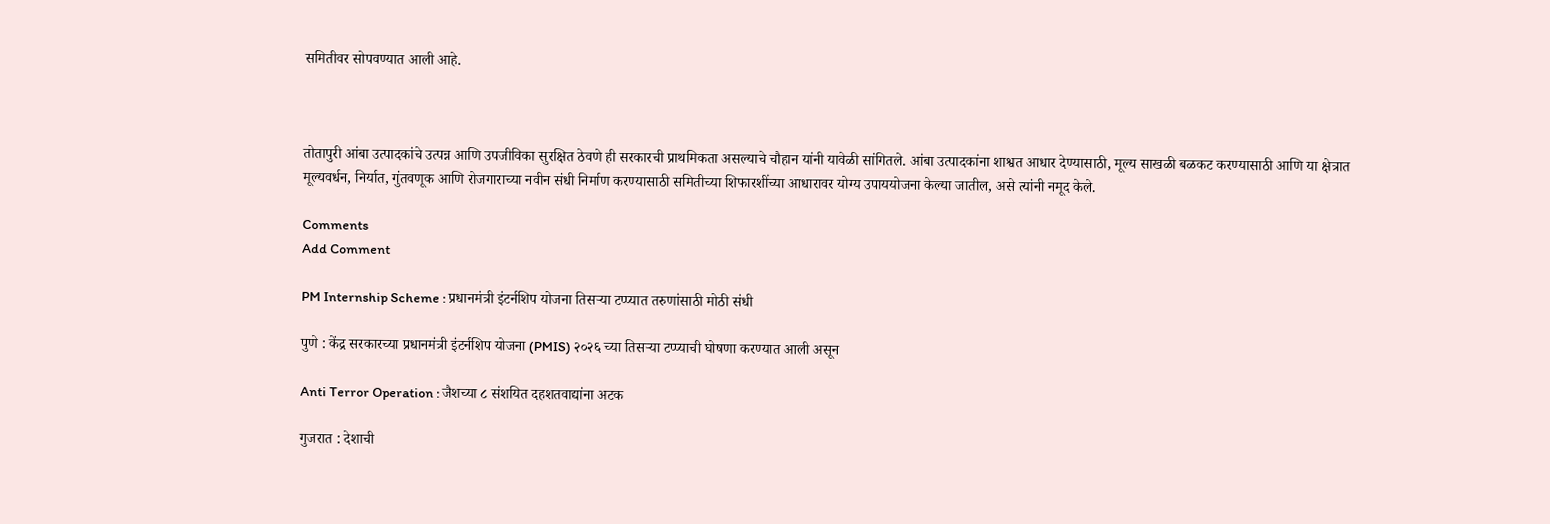समितीवर सोपवण्यात आली आहे.



तोतापुरी आंबा उत्पादकांचे उत्पन्न आणि उपजीविका सुरक्षित ठेवणे ही सरकारची प्राथमिकता असल्याचे चौहान यांनी यावेळी सांगितले. आंबा उत्पादकांना शाश्वत आधार देण्यासाठी, मूल्य साखळी बळकट करण्यासाठी आणि या क्षेत्रात मूल्यवर्धन, निर्यात, गुंतवणूक आणि रोजगाराच्या नवीन संधी निर्माण करण्यासाठी समितीच्या शिफारशींच्या आधारावर योग्य उपाययोजना केल्या जातील, असे त्यांनी नमूद केले.

Comments
Add Comment

PM Internship Scheme : प्रधानमंत्री इंटर्नशिप योजना तिसऱ्या टप्प्यात तरुणांसाठी मोठी संधी

पुणे : केंद्र सरकारच्या प्रधानमंत्री इंटर्नशिप योजना (PMIS) २०२६ च्या तिसऱ्या टप्प्याची घोषणा करण्यात आली असून

Anti Terror Operation : जैशच्या ८ संशयित दहशतवाद्यांना अटक

गुजरात : देशाची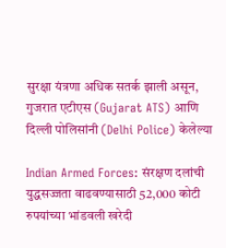सुरक्षा यंत्रणा अधिक सतर्क झाली असून, गुजरात एटीएस (Gujarat ATS) आणि दिल्ली पोलिसांनी (Delhi Police) केलेल्या

Indian Armed Forces: संरक्षण दलांची युद्धसज्जता वाढवण्यासाठी 52,000 कोटी रुपयांच्या भांडवली खरेदी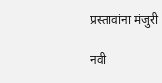प्रस्तावांना मंजुरी

नवी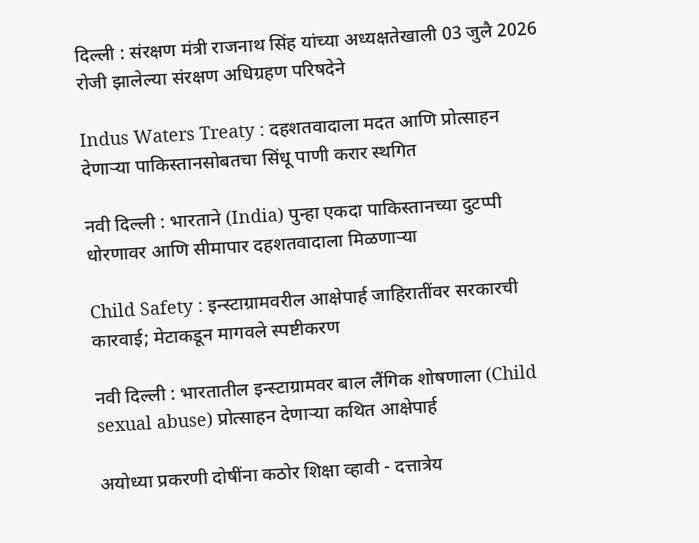दिल्ली : संरक्षण मंत्री राजनाथ सिंह यांच्या अध्यक्षतेखाली 03 जुलै 2026 रोजी झालेल्या संरक्षण अधिग्रहण परिषदेने

Indus Waters Treaty : दहशतवादाला मदत आणि प्रोत्साहन देणार्‍या पाकिस्तानसोबतचा सिंधू पाणी करार स्थगित

नवी दिल्ली : भारताने (India) पुन्हा एकदा पाकिस्तानच्या दुटप्पी धोरणावर आणि सीमापार दहशतवादाला मिळणाऱ्या

Child Safety : इन्स्टाग्रामवरील आक्षेपार्ह जाहिरातींवर सरकारची कारवाई; मेटाकडून मागवले स्पष्टीकरण

नवी दिल्ली : भारतातील इन्स्टाग्रामवर बाल लैंगिक शोषणाला (Child sexual abuse) प्रोत्साहन देणाऱ्या कथित आक्षेपार्ह

अयोध्या प्रकरणी दोषींना कठोर शिक्षा व्हावी - दत्तात्रेय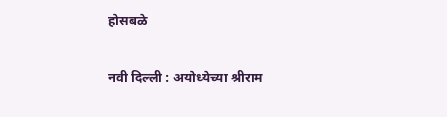होसबळे

नवी दिल्ली : अयोध्येच्या श्रीराम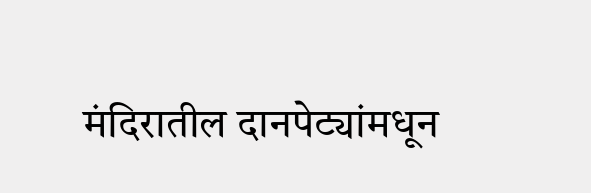मंदिरातील दानपेट्यांमधून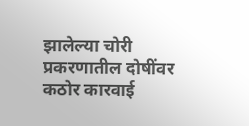झालेल्या चोरी प्रकरणातील दोषींवर कठोर कारवाई